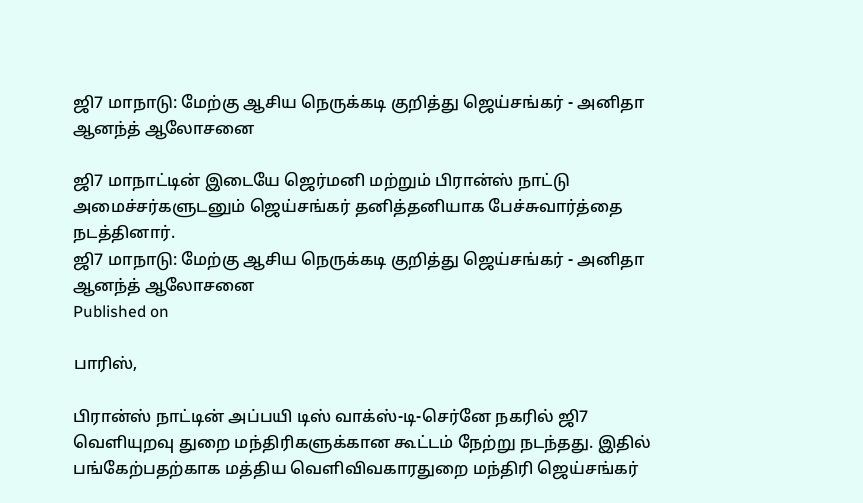ஜி7 மாநாடு: மேற்கு ஆசிய நெருக்கடி குறித்து ஜெய்சங்கர் - அனிதா ஆனந்த் ஆலோசனை

ஜி7 மாநாட்டின் இடையே ஜெர்மனி மற்றும் பிரான்ஸ் நாட்டு அமைச்சர்களுடனும் ஜெய்சங்கர் தனித்தனியாக பேச்சுவார்த்தை நடத்தினார்.
ஜி7 மாநாடு: மேற்கு ஆசிய நெருக்கடி குறித்து ஜெய்சங்கர் - அனிதா ஆனந்த் ஆலோசனை
Published on

பாரிஸ்,

பிரான்ஸ் நாட்டின் அப்பயி டிஸ் வாக்ஸ்-டி-செர்னே நகரில் ஜி7 வெளியுறவு துறை மந்திரிகளுக்கான கூட்டம் நேற்று நடந்தது. இதில் பங்கேற்பதற்காக மத்திய வெளிவிவகாரதுறை மந்திரி ஜெய்சங்கர்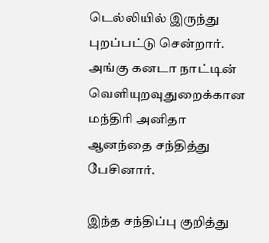டெல்லியில் இருந்து புறப்பட்டு சென்றார். அங்கு கனடா நாட்டின் வெளியுறவுதுறைக்கான மந்திரி அனிதா ஆனந்தை சந்தித்து பேசினார்.

இந்த சந்திப்பு குறித்து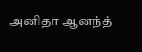அனிதா ஆனந்த்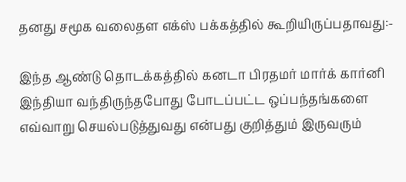தனது சமூக வலைதள எக்ஸ் பக்கத்தில் கூறியிருப்பதாவது:-

இந்த ஆண்டு தொடக்கத்தில் கனடா பிரதமர் மார்க் கார்னி இந்தியா வந்திருந்தபோது போடப்பட்ட ஒப்பந்தங்களை எவ்வாறு செயல்படுத்துவது என்பது குறித்தும் இருவரும்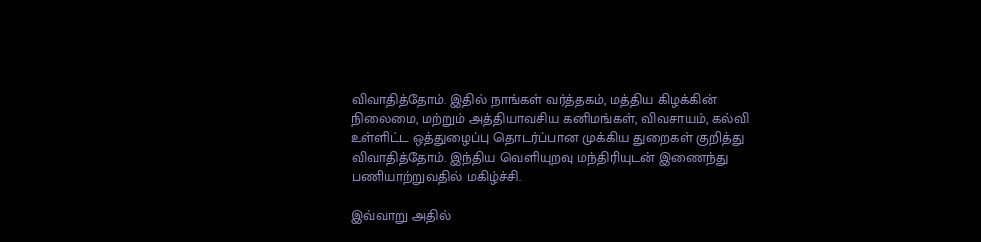விவாதித்தோம். இதில் நாங்கள் வர்த்தகம், மத்திய கிழக்கின் நிலைமை, மற்றும் அத்தியாவசிய கனிமங்கள், விவசாயம், கல்வி உள்ளிட்ட ஒத்துழைப்பு தொடர்ப்பான முக்கிய துறைகள் குறித்து விவாதித்தோம். இந்திய வெளியுறவு மந்திரியுடன் இணைந்து பணியாற்றுவதில் மகிழ்ச்சி.

இவ்வாறு அதில்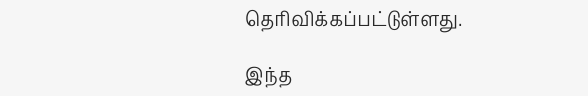தெரிவிக்கப்பட்டுள்ளது.

இந்த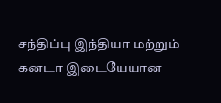சந்திப்பு இந்தியா மற்றும் கனடா இடையேயான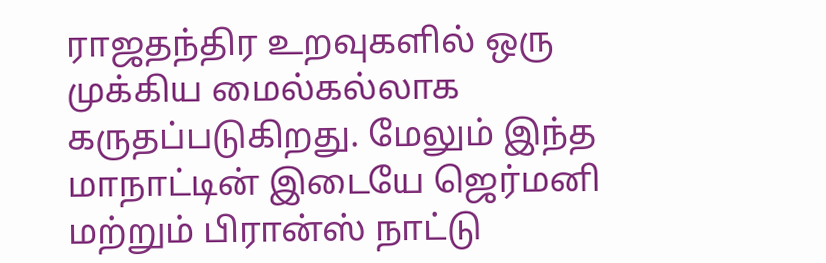ராஜதந்திர உறவுகளில் ஒரு முக்கிய மைல்கல்லாக கருதப்படுகிறது. மேலும் இந்த மாநாட்டின் இடையே ஜெர்மனி மற்றும் பிரான்ஸ் நாட்டு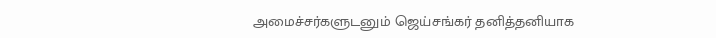அமைச்சர்களுடனும் ஜெய்சங்கர் தனித்தனியாக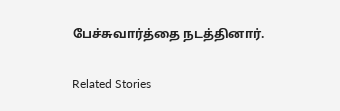பேச்சுவார்த்தை நடத்தினார்.

Related Stories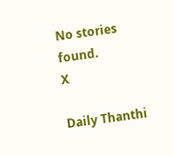No stories found.
X

Daily Thanthi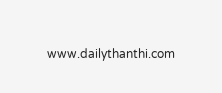www.dailythanthi.com